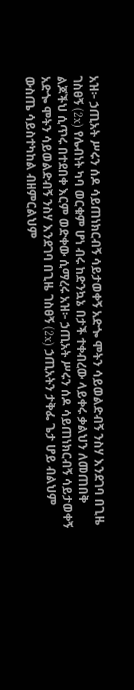አዝ፦ ኃጢአት ሥሩን ሰዶ ሳይጠነክርብኝ ሳይታወቀኝ አድጐ ሞትን ሳይወልድብኝ ንስሃ እንደገባ በጊዜ ገስፀኝ (2x) የሌብነት ካባ ወርቁም ሆነ ብሩ ከድንኳኔ በታች ተቀብረው ላይቀሩ ቃልህን ለመጠበቅ ልጆችህ ሲጥሩ በተደበቀ እርም ወድቀው ሲማረሩ አዝ፦ ኃጢአት ሥሩን ሰዶ ሳይጠነክርብኝ ሳይታወቀኝ አድጐ ሞትን ሳይወልድብኝ ንስሃ እንደገባ በጊዜ ገስፀኝ (2x) ኃጢአትን ታቅፌ ጌታ ሆይ ብልህም ውስጤ ሳይስተካከል ብዘምርልህም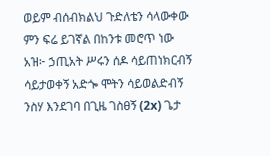ወይም ብሰብክልህ ጉድለቴን ሳላውቀው ምን ፍሬ ይገኛል በከንቱ መሮጥ ነው አዝ፦ ኃጢአት ሥሩን ሰዶ ሳይጠነክርብኝ ሳይታወቀኝ አድጐ ሞትን ሳይወልድብኝ ንስሃ እንደገባ በጊዜ ገስፀኝ (2x) ጌታ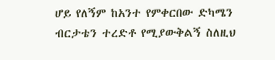ሆይ የለኝም ከአንተ የምቀርበው ድካሜን ብርታቴን ተረድቶ የሚያውቅልኝ ስለዚህ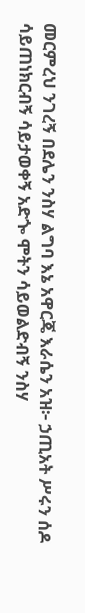መርምረህ ንገረኝ በደሌን ንስሃ ልግባ እኔ አዋርጄ እራሴን አዝ፦ ኃጢአት ሥሩን ሰዶ ሳይጠነክርብኝ ሳይታወቀኝ አድጐ ሞትን ሳይወልድብኝ ንስሃ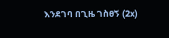እንደገባ በጊዜ ገስፀኝ (2x)